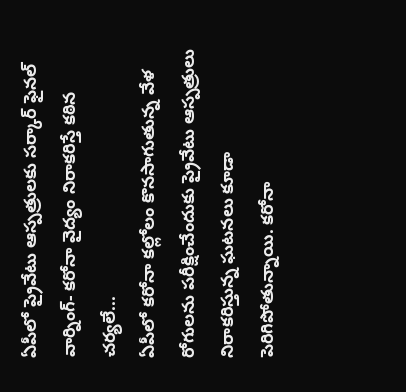ఏపీలో ప్రైవేటు ఆస్పత్రులకు సర్కార్ ఫైనల్ వార్నింగ్- కరోనా వైద్యం నిరాకరిస్తే కఠిన చర్యలే...
ఏపీలో కరోనా కల్లోలం కొనసాగుతున్న వేళ రోగులను పరీక్షించేందుకు ప్రైవేటు ఆస్పత్రులు నిరాకరిస్తున్న ఘటనలు కూడా పెరిగిపోతున్నాయి. కరోనా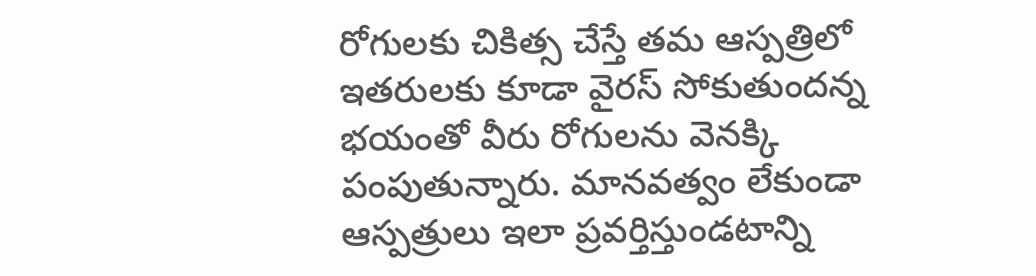రోగులకు చికిత్స చేస్తే తమ ఆస్పత్రిలో ఇతరులకు కూడా వైరస్ సోకుతుందన్న భయంతో వీరు రోగులను వెనక్కి పంపుతున్నారు. మానవత్వం లేకుండా ఆస్పత్రులు ఇలా ప్రవర్తిస్తుండటాన్ని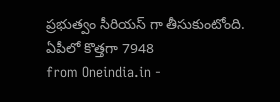ప్రభుత్వం సీరియస్ గా తీసుకుంటోంది. ఏపీలో కొత్తగా 7948
from Oneindia.in -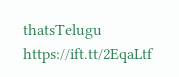thatsTelugu https://ift.tt/2EqaLtf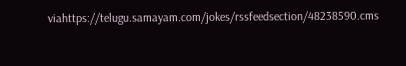viahttps://telugu.samayam.com/jokes/rssfeedsection/48238590.cms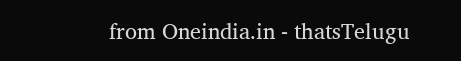from Oneindia.in - thatsTelugu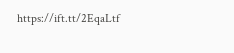https://ift.tt/2EqaLtf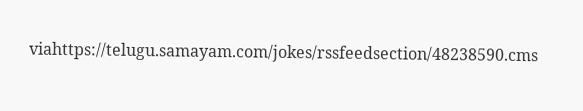viahttps://telugu.samayam.com/jokes/rssfeedsection/48238590.cms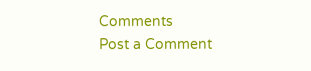Comments
Post a Comment